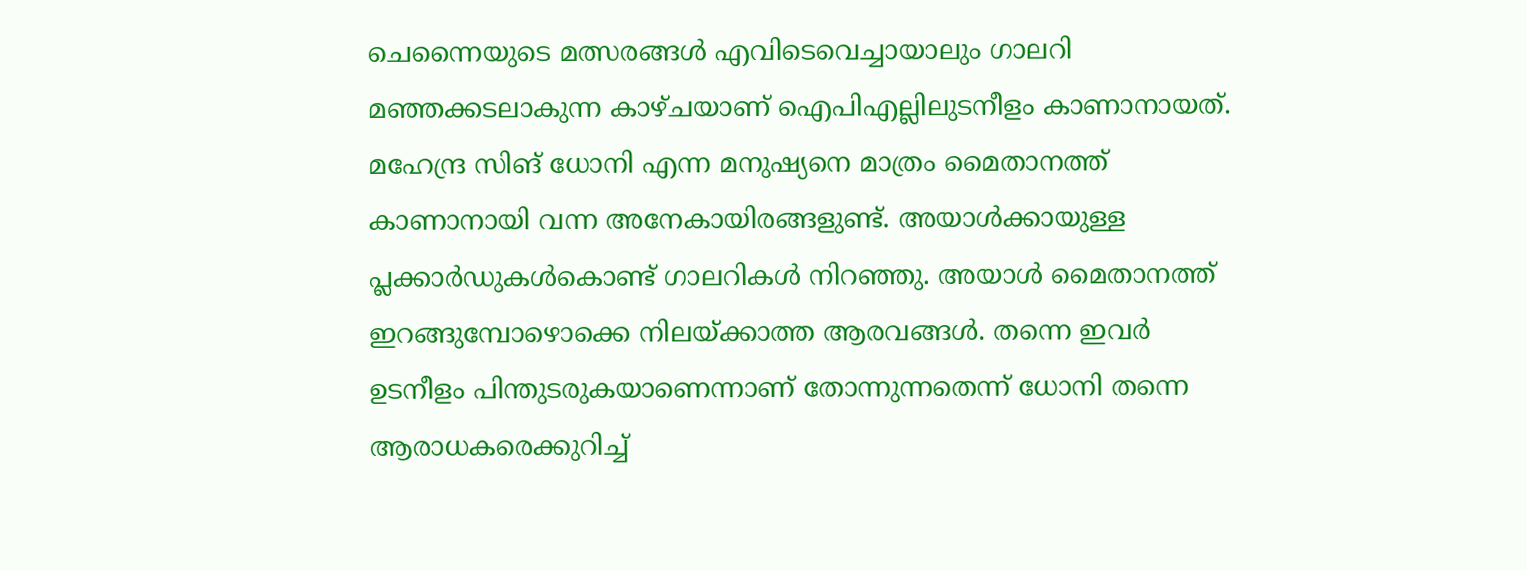ചെന്നൈയുടെ മത്സരങ്ങൾ എവിടെവെച്ചായാലും ഗാലറി മഞ്ഞക്കടലാകുന്ന കാഴ്ചയാണ് ഐപിഎല്ലിലുടനീളം കാണാനായത്. മഹേന്ദ്ര സിങ് ധോനി എന്ന മനുഷ്യനെ മാത്രം മൈതാനത്ത് കാണാനായി വന്ന അനേകായിരങ്ങളുണ്ട്. അയാള്‍ക്കായുള്ള പ്ലക്കാര്‍ഡുകള്‍കൊണ്ട് ഗാലറികള്‍ നിറഞ്ഞു. അയാള്‍ മൈതാനത്ത് ഇറങ്ങുമ്പോഴൊക്കെ നിലയ്ക്കാത്ത ആരവങ്ങള്‍. തന്നെ ഇവര്‍ ഉടനീളം പിന്തുടരുകയാണെന്നാണ് തോന്നുന്നതെന്ന് ധോനി തന്നെ ആരാധകരെക്കുറിച്ച്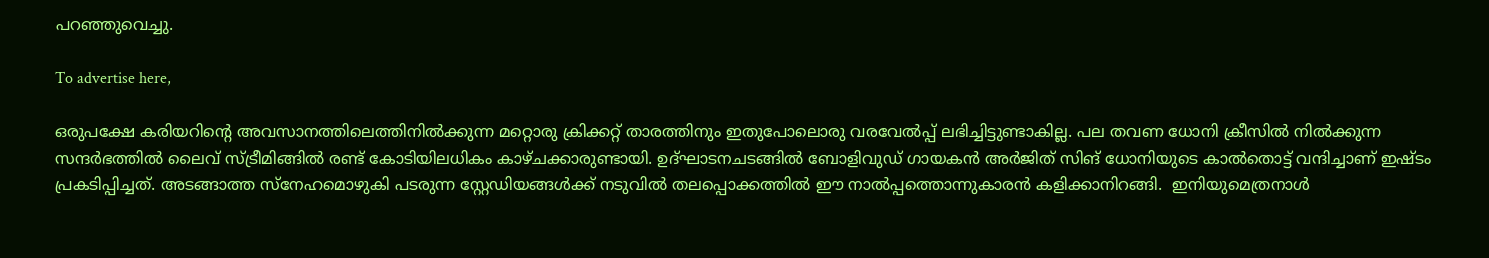പറഞ്ഞുവെച്ചു.

To advertise here,

ഒരുപക്ഷേ കരിയറിന്റെ അവസാനത്തിലെത്തിനില്‍ക്കുന്ന മറ്റൊരു ക്രിക്കറ്റ് താരത്തിനും ഇതുപോലൊരു വരവേല്‍പ്പ് ലഭിച്ചിട്ടുണ്ടാകില്ല. പല തവണ ധോനി ക്രീസില്‍ നില്‍ക്കുന്ന സന്ദര്‍ഭത്തില്‍ ലൈവ് സ്ട്രീമിങ്ങില്‍ രണ്ട് കോടിയിലധികം കാഴ്ചക്കാരുണ്ടായി. ഉദ്ഘാടനചടങ്ങില്‍ ബോളിവുഡ് ഗായകന്‍ അര്‍ജിത് സിങ് ധോനിയുടെ കാല്‍തൊട്ട് വന്ദിച്ചാണ് ഇഷ്ടം പ്രകടിപ്പിച്ചത്. അടങ്ങാത്ത സ്‌നേഹമൊഴുകി പടരുന്ന സ്റ്റേഡിയങ്ങള്‍ക്ക് നടുവില്‍ തലപ്പൊക്കത്തില്‍ ഈ നാല്‍പ്പത്തൊന്നുകാരന്‍ കളിക്കാനിറങ്ങി.  ഇനിയുമെത്രനാള്‍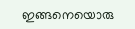ഇങ്ങനെയൊരു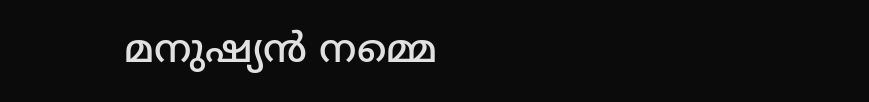മനുഷ്യന്‍ നമ്മെ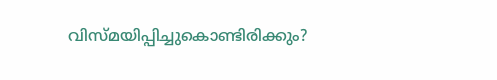വിസ്മയിപ്പിച്ചുകൊണ്ടിരിക്കും?